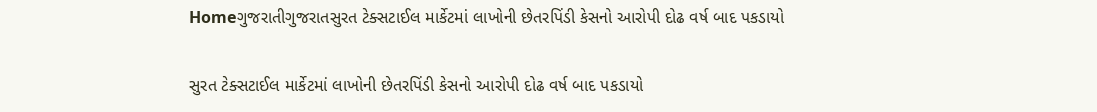Homeગુજરાતીગુજરાતસુરત ટેક્સટાઈલ માર્કેટમાં લાખોની છેતરપિંડી કેસનો આરોપી દોઢ વર્ષ બાદ પકડાયો

સુરત ટેક્સટાઈલ માર્કેટમાં લાખોની છેતરપિંડી કેસનો આરોપી દોઢ વર્ષ બાદ પકડાયો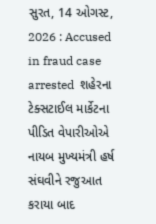સુરત, 14 ઓગસ્ટ, 2026 : Accused in fraud case arrested  શહેરના ટેક્સટાઈલ માર્કેટના પીડિત વેપારીઓએ  નાયબ મુખ્યમંત્રી હર્ષ સંઘવીને રજુઆત કરાયા બાદ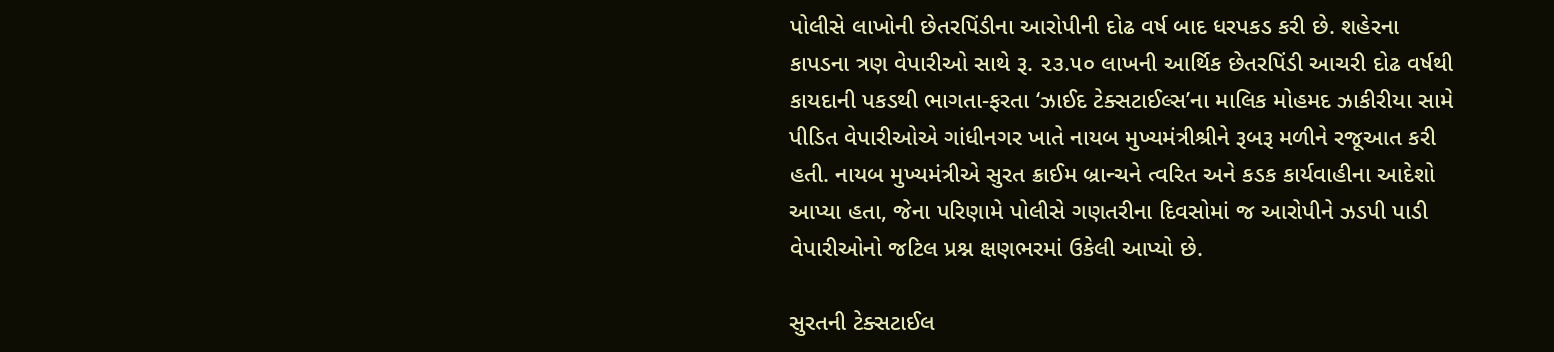પોલીસે લાખોની છેતરપિંડીના આરોપીની દોઢ વર્ષ બાદ ધરપકડ કરી છે. શહેરના કાપડના ત્રણ વેપારીઓ સાથે રૂ. ૨૩.૫૦ લાખની આર્થિક છેતરપિંડી આચરી દોઢ વર્ષથી કાયદાની પકડથી ભાગતા-ફરતા ‘ઝાઈદ ટેક્સટાઈલ્સ’ના માલિક મોહમદ ઝાકીરીયા સામે પીડિત વેપારીઓએ ગાંધીનગર ખાતે નાયબ મુખ્યમંત્રીશ્રીને રૂબરૂ મળીને રજૂઆત કરી હતી. નાયબ મુખ્યમંત્રીએ સુરત ક્રાઈમ બ્રાન્ચને ત્વરિત અને કડક કાર્યવાહીના આદેશો આપ્યા હતા, જેના પરિણામે પોલીસે ગણતરીના દિવસોમાં જ આરોપીને ઝડપી પાડી વેપારીઓનો જટિલ પ્રશ્ન ક્ષણભરમાં ઉકેલી આપ્યો છે.

સુરતની ટેક્સટાઈલ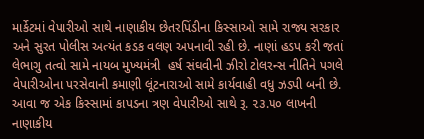માર્કેટમાં વેપારીઓ સાથે નાણાકીય છેતરપિંડીના કિસ્સાઓ સામે રાજ્ય સરકાર અને સુરત પોલીસ અત્યંત કડક વલણ અપનાવી રહી છે. નાણાં હડપ કરી જતાં લેભાગુ તત્વો સામે નાયબ મુખ્યમંત્રી  હર્ષ સંઘવીની ઝીરો ટોલરન્સ નીતિને પગલે વેપારીઓના પરસેવાની કમાણી લૂંટનારાઓ સામે કાર્યવાહી વધુ ઝડપી બની છે. આવા જ એક કિસ્સામાં કાપડના ત્રણ વેપારીઓ સાથે રૂ. ૨૩.૫૦ લાખની નાણાકીય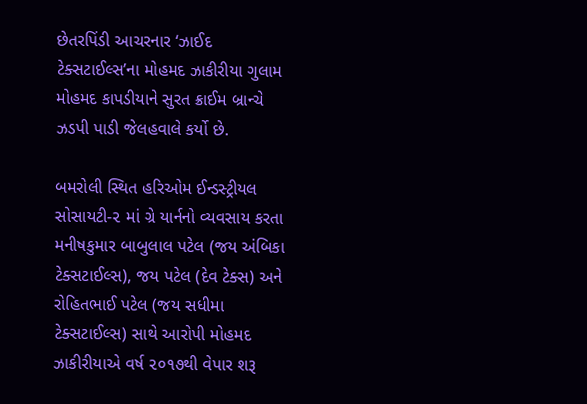છેતરપિંડી આચરનાર ‘ઝાઈદ ટેક્સટાઈલ્સ’ના મોહમદ ઝાકીરીયા ગુલામ મોહમદ કાપડીયાને સુરત ક્રાઈમ બ્રાન્ચે ઝડપી પાડી જેલહવાલે કર્યો છે.

બમરોલી સ્થિત હરિઓમ ઈન્ડસ્ટ્રીયલ સોસાયટી-૨ માં ગ્રે યાર્નનો વ્યવસાય કરતા મનીષકુમાર બાબુલાલ પટેલ (જય અંબિકા ટેક્સટાઈલ્સ), જય પટેલ (દેવ ટેક્સ) અને રોહિતભાઈ પટેલ (જય સધીમા ટેક્સટાઈલ્સ) સાથે આરોપી મોહમદ ઝાકીરીયાએ વર્ષ ૨૦૧૭થી વેપાર શરૂ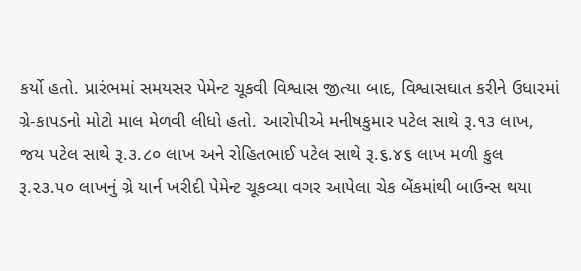કર્યો હતો. પ્રારંભમાં સમયસર પેમેન્ટ ચૂકવી વિશ્વાસ જીત્યા બાદ, વિશ્વાસઘાત કરીને ઉધારમાં ગ્રે-કાપડનો મોટો માલ મેળવી લીધો હતો. આરોપીએ મનીષકુમાર પટેલ સાથે રૂ.૧૩ લાખ, જય પટેલ સાથે રૂ.૩.૮૦ લાખ અને રોહિતભાઈ પટેલ સાથે રૂ.૬.૪૬ લાખ મળી કુલ રૂ.૨૩.૫૦ લાખનું ગ્રે યાર્ન ખરીદી પેમેન્ટ ચૂકવ્યા વગર આપેલા ચેક બેંકમાંથી બાઉન્સ થયા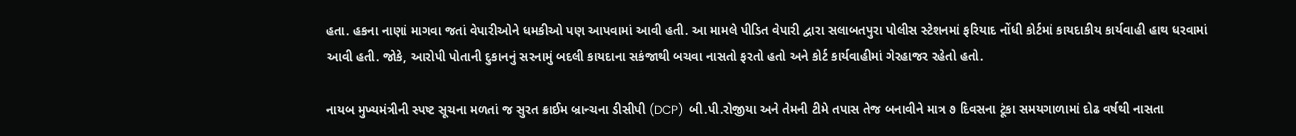હતા. હકના નાણાં માગવા જતાં વેપારીઓને ધમકીઓ પણ આપવામાં આવી હતી. આ મામલે પીડિત વેપારી દ્વારા સલાબતપુરા પોલીસ સ્ટેશનમાં ફરિયાદ નોંધી કોર્ટમાં કાયદાકીય કાર્યવાહી હાથ ધરવામાં આવી હતી. જોકે, આરોપી પોતાની દુકાનનું સરનામું બદલી કાયદાના સકંજાથી બચવા નાસતો ફરતો હતો અને કોર્ટ કાર્યવાહીમાં ગેરહાજર રહેતો હતો.

નાયબ મુખ્યમંત્રીની સ્પષ્ટ સૂચના મળતાં જ સુરત ક્રાઈમ બ્રાન્ચના ડીસીપી (DCP)  બી.પી.રોજીયા અને તેમની ટીમે તપાસ તેજ બનાવીને માત્ર ૭ દિવસના ટૂંકા સમયગાળામાં દોઢ વર્ષથી નાસતા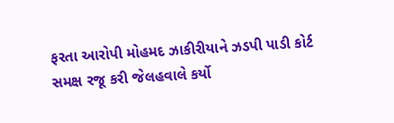ફરતા આરોપી મોહમદ ઝાકીરીયાને ઝડપી પાડી કોર્ટ સમક્ષ રજૂ કરી જેલહવાલે કર્યો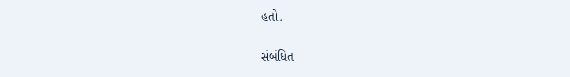હતો.

સંબંધિત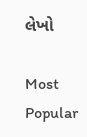લેખો

Most Popular